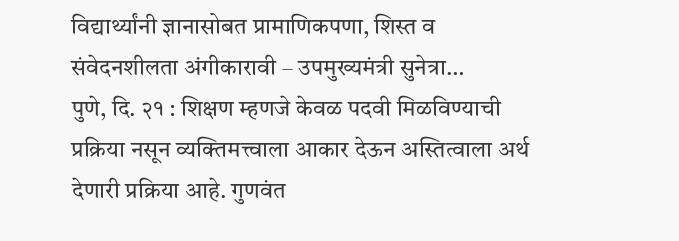विद्यार्थ्यांनी ज्ञानासोबत प्रामाणिकपणा, शिस्त व संवेदनशीलता अंगीकारावी – उपमुख्यमंत्री सुनेत्रा…
पुणे, दि. २१ : शिक्षण म्हणजे केवळ पदवी मिळविण्याची प्रक्रिया नसून व्यक्तिमत्त्वाला आकार देऊन अस्तित्वाला अर्थ देणारी प्रक्रिया आहे. गुणवंत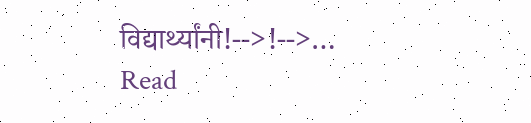विद्यार्थ्यांनी!-->!-->…
Read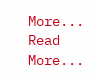More...
Read More...